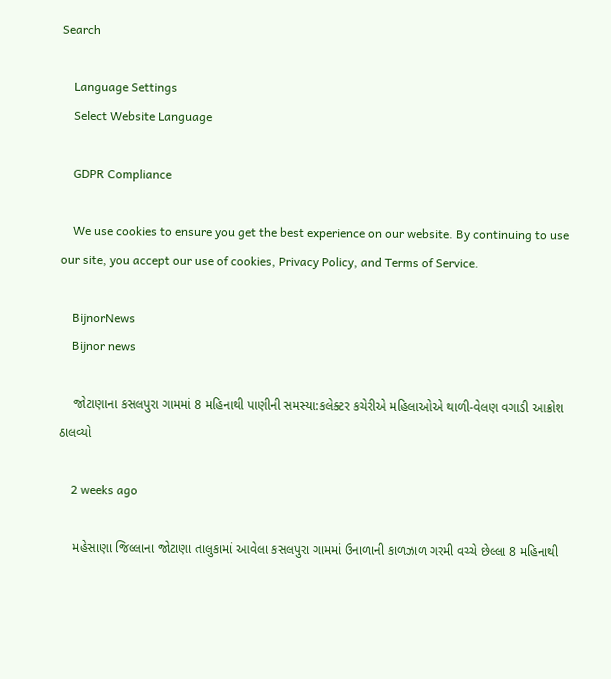Search

    Language Settings
    Select Website Language

    GDPR Compliance

    We use cookies to ensure you get the best experience on our website. By continuing to use our site, you accept our use of cookies, Privacy Policy, and Terms of Service.

    BijnorNews
    Bijnor news

    જોટાણાના કસલપુરા ગામમાં 8 મહિનાથી પાણીની સમસ્યા:કલેક્ટર કચેરીએ મહિલાઓએ થાળી-વેલણ વગાડી આક્રોશ ઠાલવ્યો

    2 weeks ago

    મહેસાણા જિલ્લાના જોટાણા તાલુકામાં આવેલા કસલપુરા ગામમાં ઉનાળાની કાળઝાળ ગરમી વચ્ચે છેલ્લા 8 મહિનાથી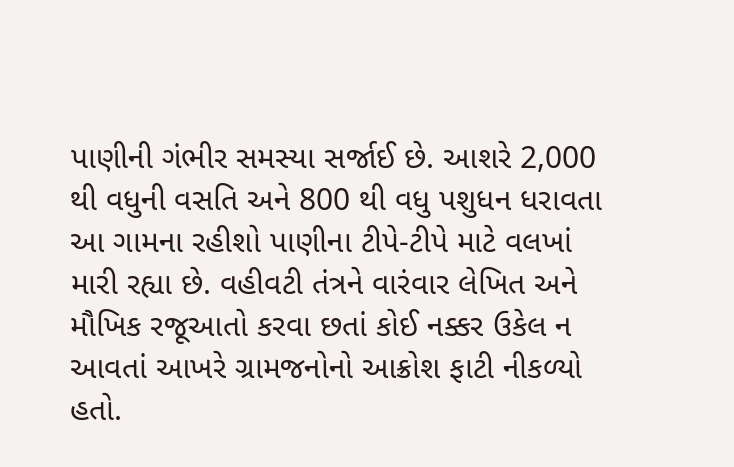પાણીની ગંભીર સમસ્યા સર્જાઈ છે. આશરે 2,000 થી વધુની વસતિ અને 800 થી વધુ પશુધન ધરાવતા આ ગામના રહીશો પાણીના ટીપે-ટીપે માટે વલખાં મારી રહ્યા છે. વહીવટી તંત્રને વારંવાર લેખિત અને મૌખિક રજૂઆતો કરવા છતાં કોઈ નક્કર ઉકેલ ન આવતાં આખરે ગ્રામજનોનો આક્રોશ ફાટી નીકળ્યો હતો.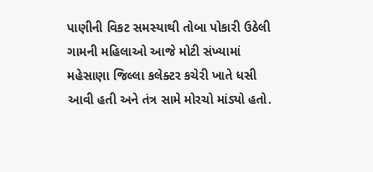પાણીની વિકટ સમસ્યાથી તોબા પોકારી ઉઠેલી ગામની મહિલાઓ આજે મોટી સંખ્યામાં મહેસાણા જિલ્લા કલેક્ટર કચેરી ખાતે ધસી આવી હતી અને તંત્ર સામે મોરચો માંડ્યો હતો.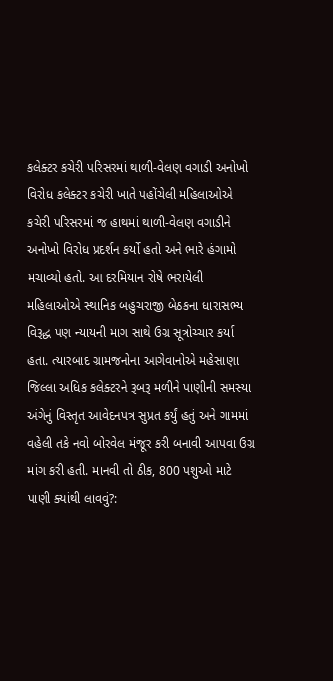કલેક્ટર કચેરી પરિસરમાં થાળી-વેલણ વગાડી અનોખો વિરોધ કલેક્ટર કચેરી ખાતે પહોંચેલી મહિલાઓએ કચેરી પરિસરમાં જ હાથમાં થાળી-વેલણ વગાડીને અનોખો વિરોધ પ્રદર્શન કર્યો હતો અને ભારે હંગામો મચાવ્યો હતો. આ દરમિયાન રોષે ભરાયેલી મહિલાઓએ સ્થાનિક બહુચરાજી બેઠકના ધારાસભ્ય વિરૂદ્ધ પણ ન્યાયની માગ સાથે ઉગ્ર સૂત્રોચ્ચાર કર્યા હતા. ત્યારબાદ ગ્રામજનોના આગેવાનોએ મહેસાણા જિલ્લા અધિક કલેક્ટરને રૂબરૂ મળીને પાણીની સમસ્યા અંગેનું વિસ્તૃત આવેદનપત્ર સુપ્રત કર્યું હતું અને ગામમાં વહેલી તકે નવો બોરવેલ મંજૂર કરી બનાવી આપવા ઉગ્ર માંગ કરી હતી. માનવી તો ઠીક, 800 પશુઓ માટે પાણી ક્યાંથી લાવવું?: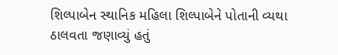શિલ્પાબેન સ્થાનિક મહિલા શિલ્પાબેને પોતાની વ્યથા ઠાલવતા જણાવ્યું હતું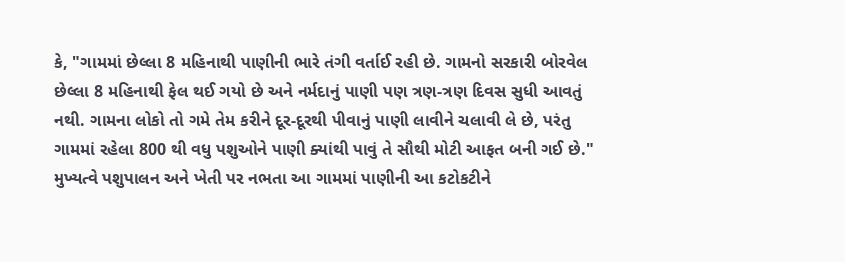કે, "ગામમાં છેલ્લા 8 મહિનાથી પાણીની ભારે તંગી વર્તાઈ રહી છે. ગામનો સરકારી બોરવેલ છેલ્લા 8 મહિનાથી ફેલ થઈ ગયો છે અને નર્મદાનું પાણી પણ ત્રણ-ત્રણ દિવસ સુધી આવતું નથી. ગામના લોકો તો ગમે તેમ કરીને દૂર-દૂરથી પીવાનું પાણી લાવીને ચલાવી લે છે, પરંતુ ગામમાં રહેલા 800 થી વધુ પશુઓને પાણી ક્યાંથી પાવું તે સૌથી મોટી આફત બની ગઈ છે." મુખ્યત્વે પશુપાલન અને ખેતી પર નભતા આ ગામમાં પાણીની આ કટોકટીને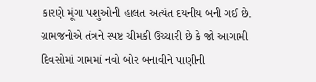કારણે મૂંગા પશુઓની હાલત અત્યંત દયનીય બની ગઈ છે. ગ્રામજનોએ તંત્રને સ્પષ્ટ ચીમકી ઉચ્ચારી છે કે જો આગામી દિવસોમાં ગામમાં નવો બોર બનાવીને પાણીની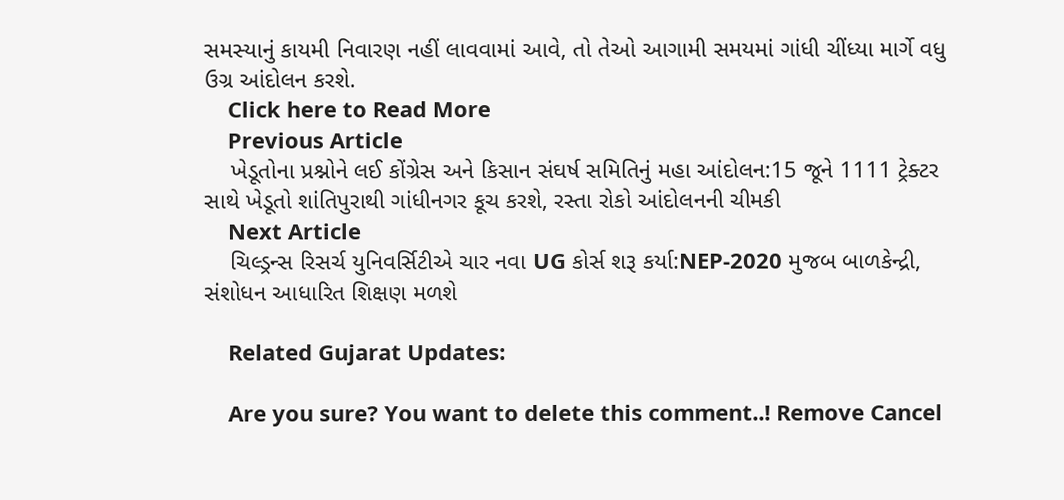સમસ્યાનું કાયમી નિવારણ નહીં લાવવામાં આવે, તો તેઓ આગામી સમયમાં ગાંધી ચીંધ્યા માર્ગે વધુ ઉગ્ર આંદોલન કરશે.
    Click here to Read More
    Previous Article
    ખેડૂતોના પ્રશ્નોને લઈ કોંગ્રેસ અને કિસાન સંઘર્ષ સમિતિનું મહા આંદોલન:15 જૂને 1111 ટ્રેક્ટર સાથે ખેડૂતો શાંતિપુરાથી ગાંધીનગર કૂચ કરશે, રસ્તા રોકો આંદોલનની ચીમકી
    Next Article
    ચિલ્ડ્રન્સ રિસર્ચ યુનિવર્સિટીએ ચાર નવા UG કોર્સ શરૂ કર્યા:NEP-2020 મુજબ બાળકેન્દ્રી, સંશોધન આધારિત શિક્ષણ મળશે

    Related Gujarat Updates:

    Are you sure? You want to delete this comment..! Remove Cancel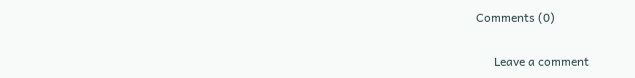Comments (0)

      Leave a comment